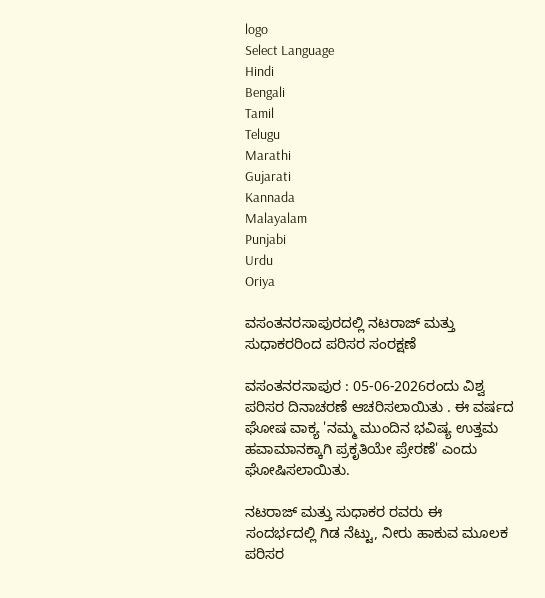logo
Select Language
Hindi
Bengali
Tamil
Telugu
Marathi
Gujarati
Kannada
Malayalam
Punjabi
Urdu
Oriya

ವಸಂತನರಸಾಪುರದಲ್ಲಿ ನಟರಾಜ್ ಮತ್ತು ಸುಧಾಕರರಿಂದ ಪರಿಸರ ಸಂರಕ್ಷಣೆ

ವಸಂತನರಸಾಪುರ : 05-06-2026ರಂದು ವಿಶ್ವ ಪರಿಸರ ದಿನಾಚರಣೆ ಆಚರಿಸಲಾಯಿತು . ಈ ವರ್ಷದ ಘೋಷ ವಾಕ್ಯ 'ನಮ್ಮ ಮುಂದಿನ ಭವಿಷ್ಯ ಉತ್ತಮ ಹವಾಮಾನಕ್ಕಾಗಿ ಪ್ರಕೃತಿಯೇ ಪ್ರೇರಣೆ' ಎಂದು ಘೋಷಿಸಲಾಯಿತು.

ನಟರಾಜ್ ಮತ್ತು ಸುಧಾಕರ ರವರು ಈ ಸಂದರ್ಭದಲ್ಲಿ ಗಿಡ ನೆಟ್ಟು, ನೀರು ಹಾಕುವ ಮೂಲಕ ಪರಿಸರ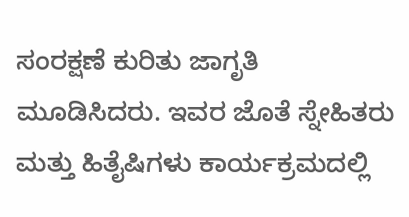ಸಂರಕ್ಷಣೆ ಕುರಿತು ಜಾಗೃತಿ ಮೂಡಿಸಿದರು. ಇವರ ಜೊತೆ ಸ್ನೇಹಿತರು ಮತ್ತು ಹಿತೈಷಿಗಳು ಕಾರ್ಯಕ್ರಮದಲ್ಲಿ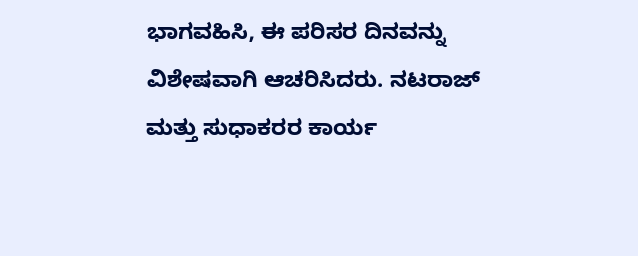ಭಾಗವಹಿಸಿ, ಈ ಪರಿಸರ ದಿನವನ್ನು ವಿಶೇಷವಾಗಿ ಆಚರಿಸಿದರು. ನಟರಾಜ್ ಮತ್ತು ಸುಧಾಕರರ ಕಾರ್ಯ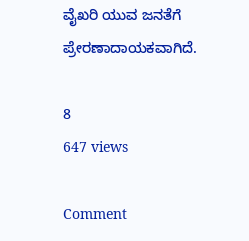ವೈಖರಿ ಯುವ ಜನತೆಗೆ ಪ್ರೇರಣಾದಾಯಕವಾಗಿದೆ.

8
647 views

Comment